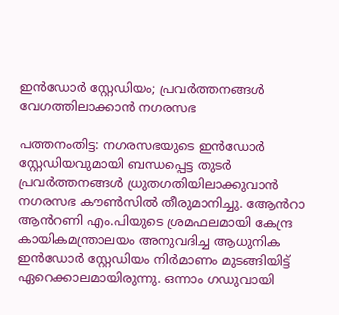ഇൻഡോർ സ്റ്റേഡിയം; പ്രവർത്തനങ്ങൾ വേഗത്തിലാക്കാൻ നഗരസഭ

പത്തനംതിട്ട: നഗരസഭയുടെ ഇൻഡോർ സ്റ്റേഡിയവുമായി ബന്ധപ്പെട്ട തുടർ പ്രവർത്തനങ്ങൾ ധ്രുതഗതിയിലാക്കുവാൻ നഗരസഭ കൗൺസിൽ തീരുമാനിച്ചു. ആേൻറാ ആൻറണി എം.പിയുടെ ശ്രമഫലമായി കേന്ദ്ര കായികമന്ത്രാലയം അനുവദിച്ച ആധുനിക ഇൻഡോർ സ്റ്റേഡിയം നിർമാണം മുടങ്ങിയിട്ട് ഏറെക്കാലമായിരുന്നു. ഒന്നാം ഗഡുവായി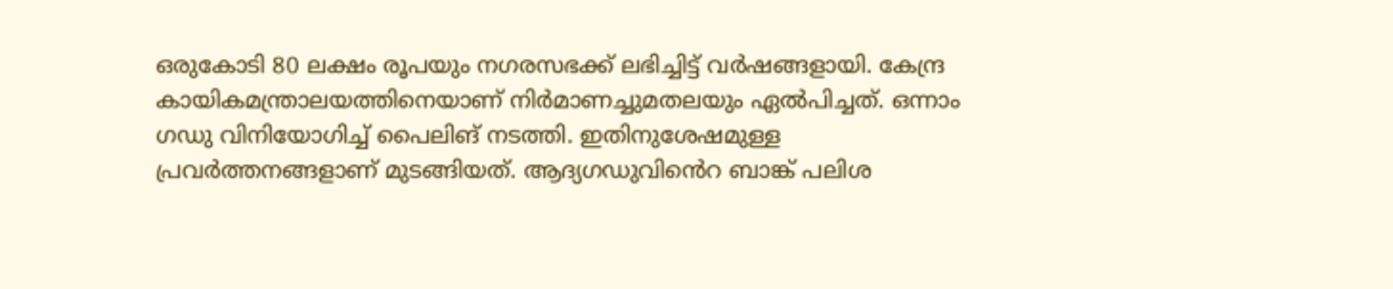ഒരുകോടി 80 ലക്ഷം രൂപയും നഗരസഭക്ക് ലഭിച്ചിട്ട് വർഷങ്ങളായി. കേന്ദ്ര കായികമന്ത്രാലയത്തിനെയാണ് നിർമാണച്ചുമതലയും ഏൽപിച്ചത്. ഒന്നാം ഗഡു വിനിയോഗിച്ച് പൈലിങ് നടത്തി. ഇതിനുശേഷമുള്ള പ്രവർത്തനങ്ങളാണ് മുടങ്ങിയത്. ആദ്യഗഡുവിൻെറ ബാങ്ക് പലിശ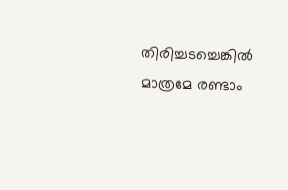തിരിച്ചടച്ചെങ്കിൽ മാത്രമേ രണ്ടാം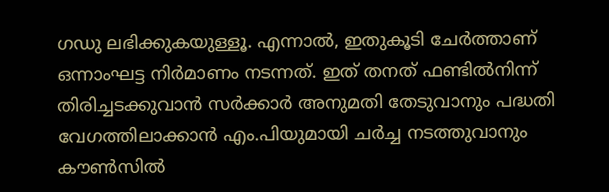ഗഡു ലഭിക്കുകയുള്ളൂ. എന്നാൽ, ഇതുകൂടി ചേർത്താണ് ഒന്നാംഘട്ട നിർമാണം നടന്നത്. ഇത് തനത് ഫണ്ടിൽനിന്ന് തിരിച്ചടക്കുവാൻ സർക്കാർ അനുമതി തേടുവാനും പദ്ധതി വേഗത്തിലാക്കാൻ എം.പിയുമായി ചർച്ച നടത്തുവാനും കൗൺസിൽ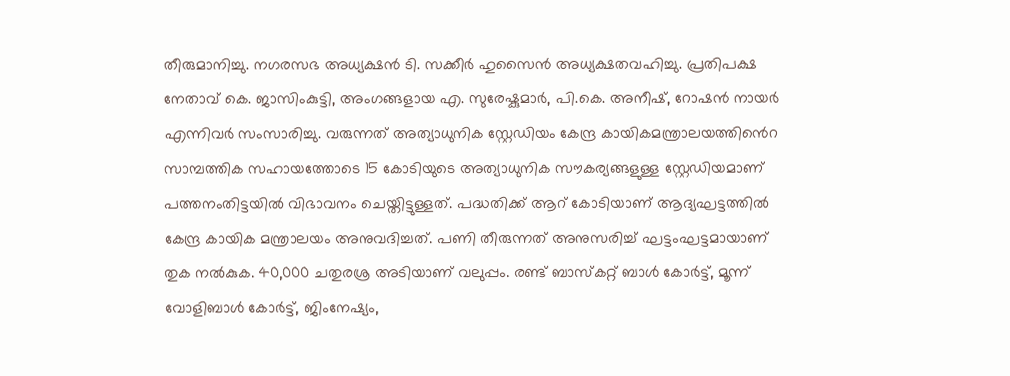തീരുമാനിച്ചു. നഗരസഭ അധ്യക്ഷൻ ടി. സക്കീർ ഹുസൈൻ അധ്യക്ഷതവഹിച്ചു. പ്രതിപക്ഷ നേതാവ് കെ. ജാസിംകുട്ടി, അംഗങ്ങളായ എ. സുരേഷ്കുമാർ, പി.കെ. അനീഷ്, റോഷൻ നായർ എന്നിവർ സംസാരിച്ചു. വരുന്നത് അത്യാധുനിക സ്റ്റേഡിയം കേന്ദ്ര കായികമന്ത്രാലയത്തി‍ൻെറ സാമ്പത്തിക സഹായത്തോടെ 15 കോടിയുടെ അത്യാധുനിക സൗകര്യങ്ങളുള്ള സ്റ്റേഡിയമാണ് പത്തനംതിട്ടയിൽ വിഭാവനം ചെയ്തിട്ടുള്ളത്. പദ്ധതിക്ക് ആറ് കോടിയാണ് ആദ്യഘട്ടത്തിൽ കേന്ദ്ര കായിക മന്ത്രാലയം അനുവദിച്ചത്. പണി തീരുന്നത് അനുസരിച്ച് ഘട്ടംഘട്ടമായാണ് തുക നൽകുക. 40,000 ചതുരശ്ര അടിയാണ് വലുപ്പം. രണ്ട് ബാസ്കറ്റ് ബാൾ കോർട്ട്, മൂന്ന് വോളിബാൾ കോർട്ട്, ജിംനേഷ്യം,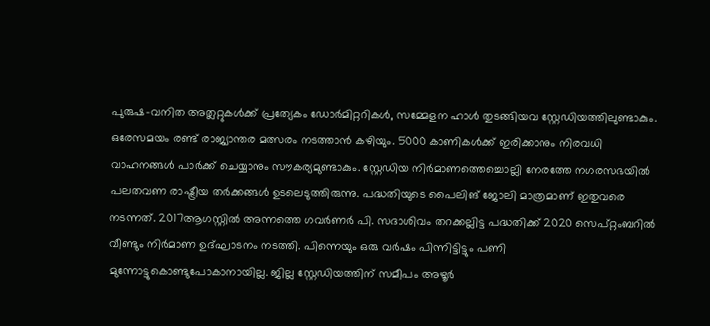പുരുഷ-വനിത അത്ലറ്റുകൾക്ക് പ്രത്യേകം ഡോർമിറ്ററികൾ, സമ്മേളന ഹാൾ തുടങ്ങിയവ സ്റ്റേഡിയത്തിലുണ്ടാകും. ഒരേസമയം രണ്ട് രാജ്യാന്തര മത്സരം നടത്താൻ കഴിയും. 5000 കാണികൾക്ക് ഇരിക്കാനും നിരവധി വാഹനങ്ങൾ പാർക്ക് ചെയ്യാനും സൗകര്യമുണ്ടാകും. സ്റ്റേഡിയ നിർമാണത്തെച്ചൊല്ലി നേരത്തേ നഗരസഭയിൽ പലതവണ രാഷ്ട്രീയ തർക്കങ്ങൾ ഉടലെടുത്തിരുന്നു. പദ്ധതിയുടെ പൈലിങ് ജോലി മാത്രമാണ് ഇതുവരെ നടന്നത്. 2017ആഗസ്റ്റിൽ അന്നത്തെ ഗവർണർ പി. സദാശിവം തറക്കല്ലിട്ട പദ്ധതിക്ക് 2020 സെപ്റ്റംബറിൽ വീണ്ടും നിർമാണ ഉദ്ഘാടനം നടത്തി. പിന്നെയും ഒരു വർഷം പിന്നിട്ടിട്ടും പണി മുന്നോട്ടുകൊണ്ടുപോകാനായില്ല. ജില്ല സ്റ്റേഡിയത്തിന് സമീപം അഴൂർ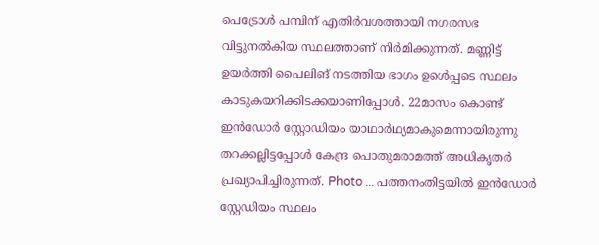പെട്രോൾ പമ്പിന് എതിർവശത്തായി നഗരസഭ വിട്ടുനൽകിയ സ്ഥലത്താണ് നിർമിക്കുന്നത്. മണ്ണിട്ട് ഉയർത്തി പൈലിങ് നടത്തിയ ഭാഗം ഉൾെപ്പടെ സ്ഥലം കാടുകയറിക്കിടക്കയാണിപ്പോൾ. 22മാസം കൊണ്ട് ഇൻഡോർ സ്റ്റോഡിയം യാഥാർഥ്യമാകുമെന്നായിരുന്നു തറക്കല്ലിട്ടപ്പോൾ കേന്ദ്ര പൊതുമരാമത്ത് അധികൃതർ പ്രഖ്യാപിച്ചിരുന്നത്. Photo ... പത്തനംതിട്ടയിൽ ഇൻഡോർ സ്റ്റേഡിയം സ്ഥലം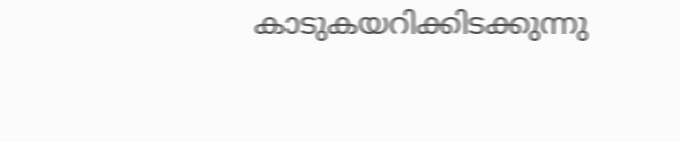കാടുകയറിക്കിടക്കുന്നു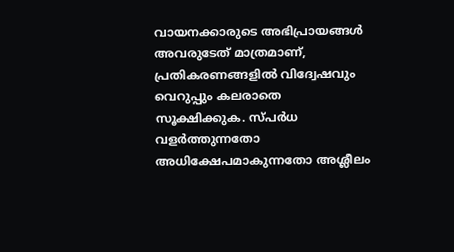വായനക്കാരുടെ അഭിപ്രായങ്ങള്‍ അവരുടേത് മാത്രമാണ്, പ്രതികരണങ്ങളിൽ വിദ്വേഷവും വെറുപ്പും കലരാതെ സൂക്ഷിക്കുക. സ്പർധ വളർത്തുന്നതോ അധിക്ഷേപമാകുന്നതോ അശ്ലീലം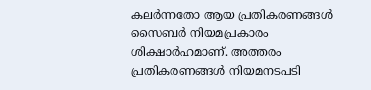കലർന്നതോ ആയ പ്രതികരണങ്ങൾ സൈബർ നിയമപ്രകാരം ശിക്ഷാർഹമാണ്. അത്തരം പ്രതികരണങ്ങൾ നിയമനടപടി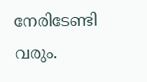നേരിടേണ്ടി വരും.